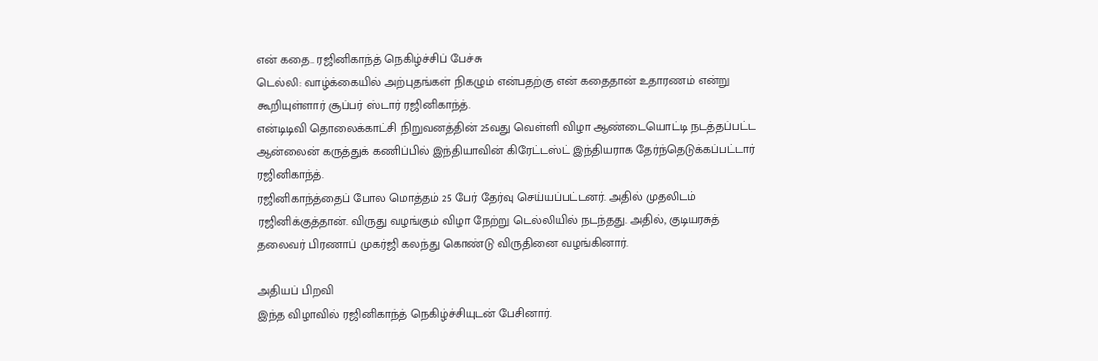என் கதை.. ரஜினிகாந்த் நெகிழ்ச்சிப் பேச்சு
டெல்லி: வாழ்க்கையில் அற்புதங்கள் நிகழும் என்பதற்கு என் கதைதான் உதாரணம் என்று கூறியுள்ளார் சூப்பர் ஸ்டார் ரஜினிகாந்த்.
என்டிடிவி தொலைக்காட்சி நிறுவனத்தின் 25வது வெள்ளி விழா ஆண்டையொட்டி நடத்தப்பட்ட ஆன்லைன் கருத்துக் கணிப்பில் இந்தியாவின் கிரேட்டஸ்ட் இந்தியராக தேர்ந்தெடுக்கப்பட்டார் ரஜினிகாந்த்.
ரஜினிகாந்த்தைப் போல மொத்தம் 25 பேர் தேர்வு செய்யப்பட்டனர். அதில் முதலிடம் ரஜினிக்குத்தான். விருது வழங்கும் விழா நேற்று டெல்லியில் நடந்தது. அதில், குடியரசுத் தலைவர் பிரணாப் முகர்ஜி கலந்து கொண்டு விருதினை வழங்கினார்.

அதியப் பிறவி
இந்த விழாவில் ரஜினிகாந்த் நெகிழ்ச்சியுடன் பேசினார்.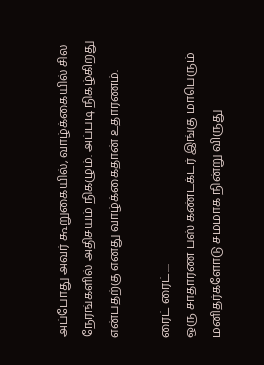அப்போது அவர் கூறுகையில், வாழ்க்கையில் சில நேரங்களில் அதிசயம் நிகழும். அப்படி நிகழ்கிறது என்பதற்கு எனது வாழ்க்கைதான் உதாரணம்.

ரைட் ரைட்....
ஒரு சாதாரண பஸ் கண்டக்டர் இங்கு மாபெரும் மனிதர்களோடு சமமாக நின்று விருது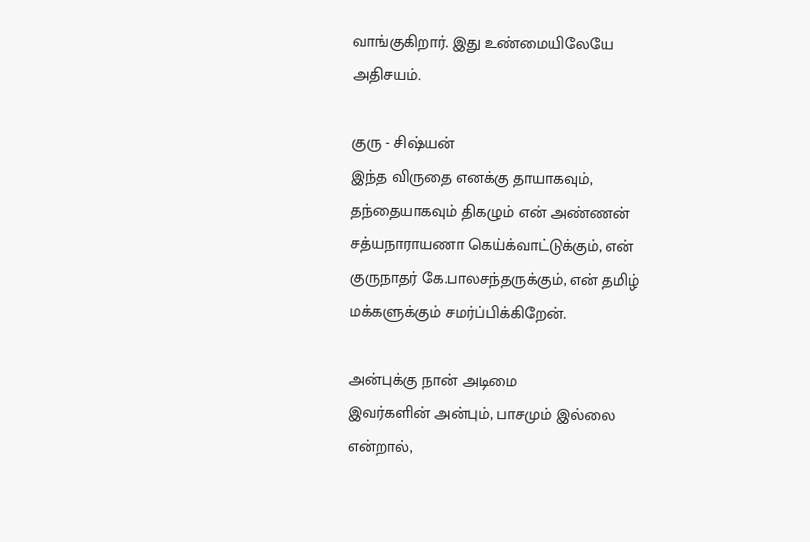வாங்குகிறார். இது உண்மையிலேயே அதிசயம்.

குரு - சிஷ்யன்
இந்த விருதை எனக்கு தாயாகவும், தந்தையாகவும் திகழும் என் அண்ணன் சத்யநாராயணா கெய்க்வாட்டுக்கும், என் குருநாதர் கே.பாலசந்தருக்கும், என் தமிழ் மக்களுக்கும் சமர்ப்பிக்கிறேன்.

அன்புக்கு நான் அடிமை
இவர்களின் அன்பும், பாசமும் இல்லை என்றால்,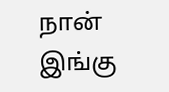நான் இங்கு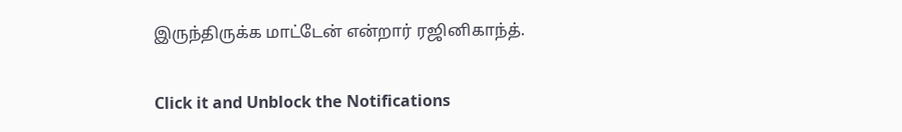இருந்திருக்க மாட்டேன் என்றார் ரஜினிகாந்த்.


Click it and Unblock the Notifications